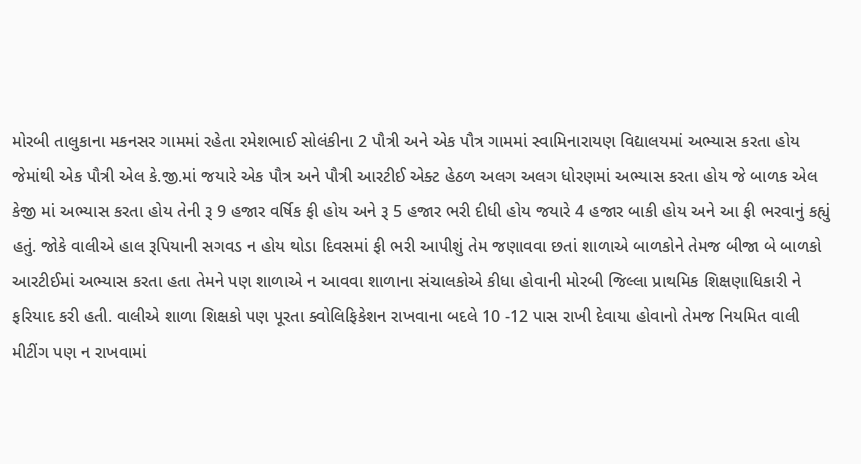મોરબી તાલુકાના મકનસર ગામમાં રહેતા રમેશભાઈ સોલંકીના 2 પૌત્રી અને એક પૌત્ર ગામમાં સ્વામિનારાયણ વિદ્યાલયમાં અભ્યાસ કરતા હોય જેમાંથી એક પૌત્રી એલ કે.જી.માં જયારે એક પૌત્ર અને પૌત્રી આરટીઈ એક્ટ હેઠળ અલગ અલગ ધોરણમાં અભ્યાસ કરતા હોય જે બાળક એલ કેજી માં અભ્યાસ કરતા હોય તેની રૂ 9 હજાર વર્ષિક ફી હોય અને રૂ 5 હજાર ભરી દીધી હોય જયારે 4 હજાર બાકી હોય અને આ ફી ભરવાનું કહ્યું હતું. જોકે વાલીએ હાલ રૂપિયાની સગવડ ન હોય થોડા દિવસમાં ફી ભરી આપીશું તેમ જણાવવા છતાં શાળાએ બાળકોને તેમજ બીજા બે બાળકો આરટીઈમાં અભ્યાસ કરતા હતા તેમને પણ શાળાએ ન આવવા શાળાના સંચાલકોએ કીધા હોવાની મોરબી જિલ્લા પ્રાથમિક શિક્ષણાધિકારી ને ફરિયાદ કરી હતી. વાલીએ શાળા શિક્ષકો પણ પૂરતા ક્વોલિફિકેશન રાખવાના બદલે 10 -12 પાસ રાખી દેવાયા હોવાનો તેમજ નિયમિત વાલી મીટીંગ પણ ન રાખવામાં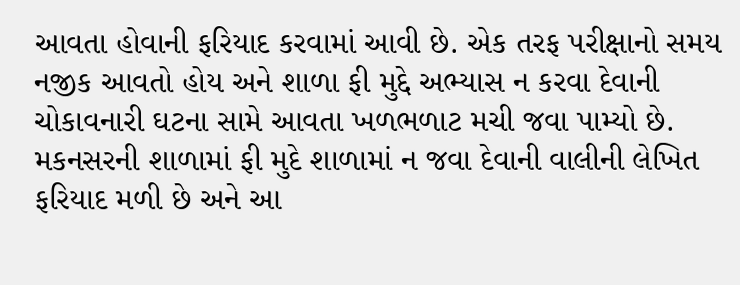આવતા હોવાની ફરિયાદ કરવામાં આવી છે. એક તરફ પરીક્ષાનો સમય નજીક આવતો હોય અને શાળા ફી મુદ્દે અભ્યાસ ન કરવા દેવાની ચોકાવનારી ઘટના સામે આવતા ખળભળાટ મચી જવા પામ્યો છે.
મકનસરની શાળામાં ફી મુદે શાળામાં ન જવા દેવાની વાલીની લેખિત ફરિયાદ મળી છે અને આ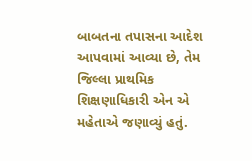બાબતના તપાસના આદેશ આપવામાં આવ્યા છે, તેમ જિલ્લા પ્રાથમિક શિક્ષણાધિકારી એન એ મહેતાએ જણાવ્યું હતું.